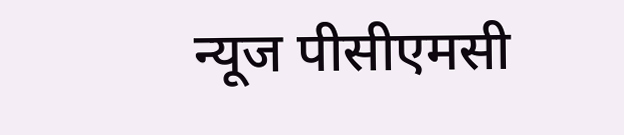न्यूज पीसीएमसी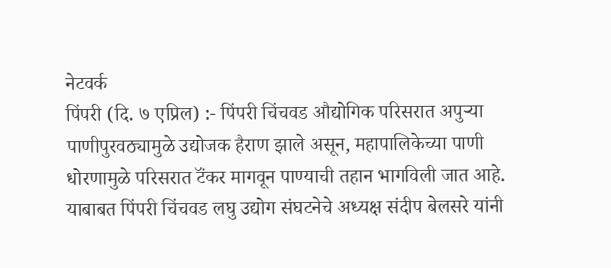नेटवर्क
पिंपरी (दि. ७ एप्रिल) :- पिंपरी चिंचवड औद्योगिक परिसरात अपुऱ्या पाणीपुरवठ्यामुळे उद्योजक हैराण झाले असून, महापालिकेच्या पाणी धोरणामुळे परिसरात टॅंकर मागवून पाण्याची तहान भागविली जात आहे. याबाबत पिंपरी चिंचवड लघु उद्योग संघटनेचे अध्यक्ष संदीप बेलसरे यांनी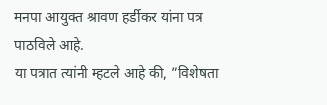मनपा आयुक्त श्रावण हर्डीकर यांना पत्र पाठविले आहे.
या पत्रात त्यांनी म्हटले आहे की, ”विशेषता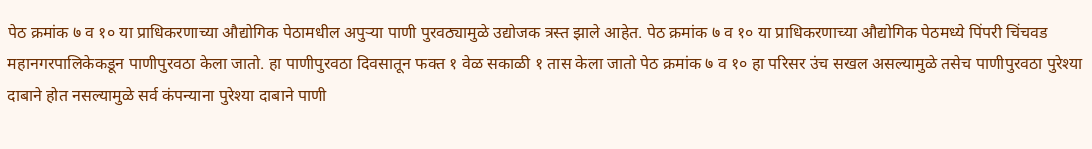पेठ क्रमांक ७ व १० या प्राधिकरणाच्या औद्योगिक पेठामधील अपुऱ्या पाणी पुरवठ्यामुळे उद्योजक त्रस्त झाले आहेत. पेठ क्रमांक ७ व १० या प्राधिकरणाच्या औद्योगिक पेठमध्ये पिंपरी चिंचवड महानगरपालिकेकडून पाणीपुरवठा केला जातो. हा पाणीपुरवठा दिवसातून फक्त १ वेळ सकाळी १ तास केला जातो पेठ क्रमांक ७ व १० हा परिसर उंच सखल असल्यामुळे तसेच पाणीपुरवठा पुरेश्या दाबाने होत नसल्यामुळे सर्व कंपन्याना पुरेश्या दाबाने पाणी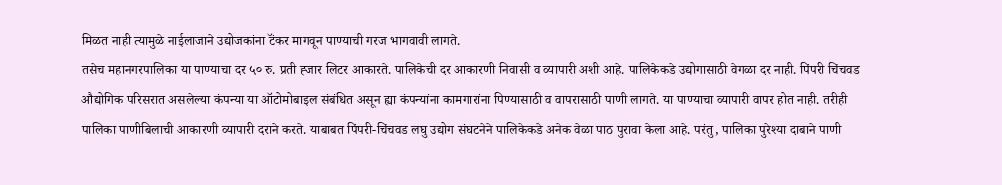मिळत नाही त्यामुळे नाईलाजाने उद्योजकांना टॅंकर मागवून पाण्याची गरज भागवावी लागते.
तसेच महानगरपालिका या पाण्याचा दर ५० रु. प्रती ह्जार लिटर आकारते. पालिकेची दर आकारणी निवासी व व्यापारी अशी आहे. पालिकेकडे उद्योगासाठी वेगळा दर नाही. पिंपरी चिंचवड औद्योगिक परिसरात असलेल्या कंपन्या या ऑटोमोबाइल संबंधित असून ह्या कंपन्यांना कामगारांना पिण्यासाठी व वापरासाठी पाणी लागते. या पाण्याचा व्यापारी वापर होत नाही. तरीही पालिका पाणीबिलाची आकारणी व्यापारी दराने करते. याबाबत पिंपरी-चिंचवड लघु उद्योग संघटनेने पालिकेकडे अनेक वेळा पाठ पुरावा केला आहे. परंतु, पालिका पुरेश्या दाबाने पाणी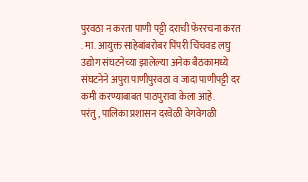पुरवठा न करता पाणी पट्टी दराची फेररचना करत . मा. आयुक्त साहेबांबरोबर पिंपरी चिंचवड लघु उद्योग संघटनेच्या झालेल्या अनेक बैठकामध्ये संघटनेने अपुरा पाणीपुरवठा व जादा पाणीपट्टी दर कमी करण्याबाबत पाठपुरावा केला आहे.
परंतु, पालिका प्रशासन दरवेळी वेगवेगळी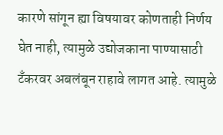कारणे सांगून ह्या विषयावर कोणताही निर्णय घेत नाही, त्यामुळे उद्योजकाना पाण्यासाठी टँकरवर अबलंबून राहावे लागत आहे. त्यामुळे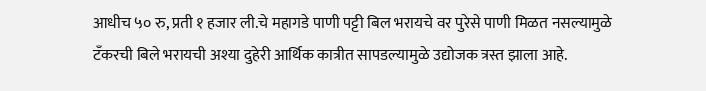आधीच ५० रु, प्रती १ हजार ली.चे महागडे पाणी पट्टी बिल भरायचे वर पुरेसे पाणी मिळत नसल्यामुळे टँकरची बिले भरायची अश्या दुहेरी आर्थिक कात्रीत सापडल्यामुळे उद्योजक त्रस्त झाला आहे.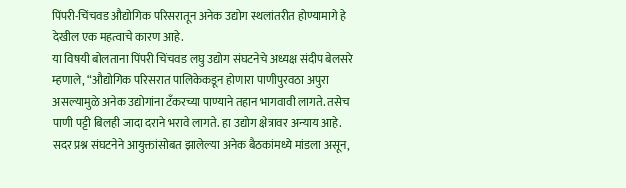पिंपरी-चिंचवड औद्योगिक परिसरातून अनेक उद्योग स्थलांतरीत होण्यामागे हे देखील एक महत्वाचे कारण आहे.
या विषयी बोलताना पिंपरी चिंचवड लघु उद्योग संघटनेचे अध्यक्ष संदीप बेलसरे म्हणाले, “औद्योगिक परिसरात पालिकेकडून होणारा पाणीपुरवठा अपुरा असल्यामुळे अनेक उद्योगांना टॅंकरच्या पाण्याने तहान भागवावी लागते. तसेच पाणी पट्टी बिलही जादा दराने भरावे लागते. हा उद्योग क्षेत्रावर अन्याय आहे.
सदर प्रश्न संघटनेने आयुक्तांसोबत झालेल्या अनेक बैठकांमध्ये मांडला असून,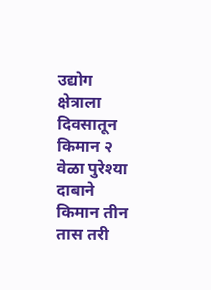उद्योग क्षेत्राला दिवसातून किमान २ वेळा पुरेश्या दाबाने किमान तीन तास तरी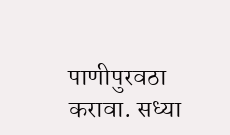पाणीपुरवठा करावा. सध्या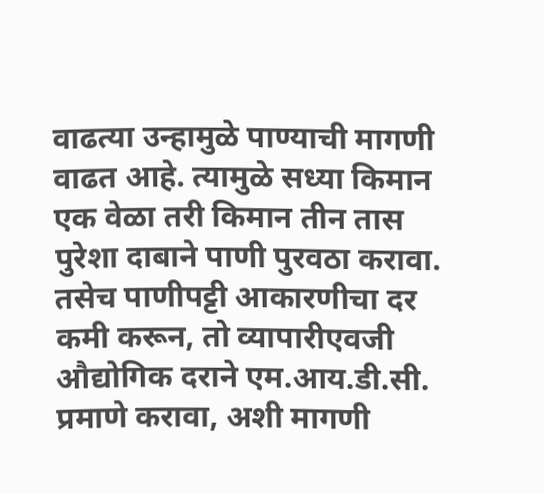वाढत्या उन्हामुळे पाण्याची मागणी वाढत आहे. त्यामुळे सध्या किमान एक वेळा तरी किमान तीन तास पुरेशा दाबाने पाणी पुरवठा करावा. तसेच पाणीपट्टी आकारणीचा दर कमी करून, तो व्यापारीएवजी औद्योगिक दराने एम.आय.डी.सी. प्रमाणे करावा, अशी मागणी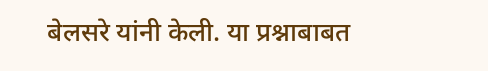बेलसरे यांनी केली. या प्रश्नाबाबत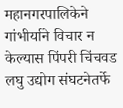महानगरपालिकेने गांभीर्याने विचार न केल्यास पिंपरी चिंचवड लघु उद्योग संघटनेतर्फे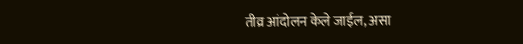तीव्र आंदोलन केले जाईल, असा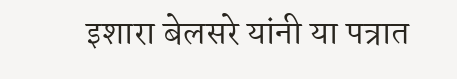इशारा बेलसरे यांनी या पत्रात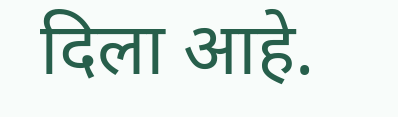दिला आहे.